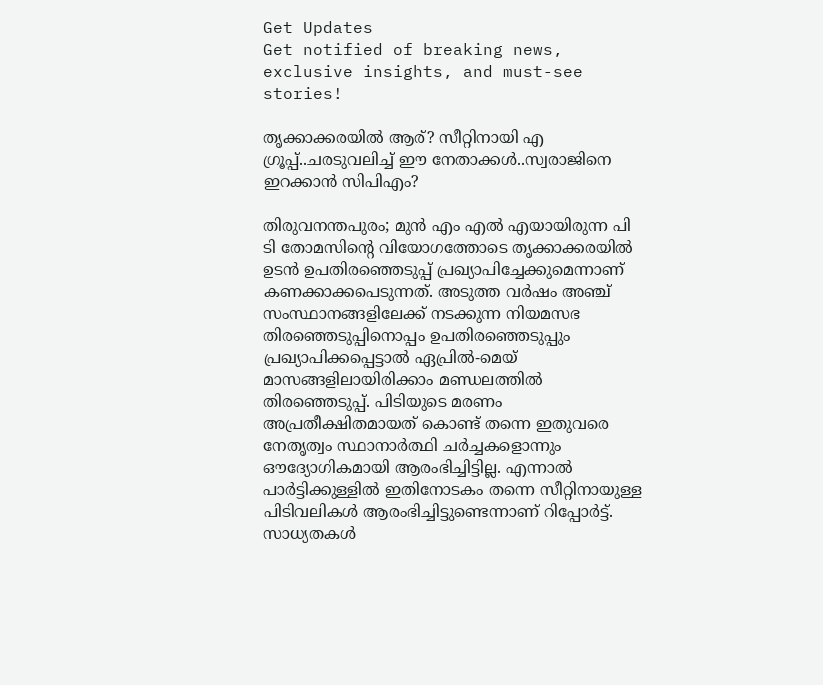Get Updates
Get notified of breaking news, exclusive insights, and must-see stories!

തൃക്കാക്കരയിൽ ആര്? സീറ്റിനായി എ ഗ്രൂപ്പ്..ചരടുവലിച്ച് ഈ നേതാക്കൾ..സ്വരാജിനെ ഇറക്കാൻ സിപിഎം?

തിരുവനന്തപുരം; മുൻ എം എൽ എയായിരുന്ന പി ടി തോമസിന്റെ വിയോഗത്തോടെ തൃക്കാക്കരയിൽ ഉടൻ ഉപതിരഞ്ഞെടുപ്പ് പ്രഖ്യാപിച്ചേക്കുമെന്നാണ് കണക്കാക്കപെടുന്നത്. അടുത്ത വർഷം അഞ്ച് സംസ്ഥാനങ്ങളിലേക്ക് നടക്കുന്ന നിയമസഭ തിരഞ്ഞെടുപ്പിനൊപ്പം ഉപതിരഞ്ഞെടുപ്പും പ്രഖ്യാപിക്കപ്പെട്ടാൽ ഏപ്രിൽ-മെയ് മാസങ്ങളിലായിരിക്കാം മണ്ഡലത്തിൽ തിരഞ്ഞെടുപ്പ്. പിടിയുടെ മരണം അപ്രതീക്ഷിതമായത് കൊണ്ട് തന്നെ ഇതുവരെ നേതൃത്വം സ്ഥാനാർത്ഥി ചർച്ചകളൊന്നും ഔദ്യോഗികമായി ആരംഭിച്ചിട്ടില്ല. എന്നാൽ പാർട്ടിക്കുള്ളിൽ ഇതിനോടകം തന്നെ സീറ്റിനായുള്ള പിടിവലികൾ ആരംഭിച്ചിട്ടുണ്ടെന്നാണ് റിപ്പോർട്ട്. സാധ്യതകൾ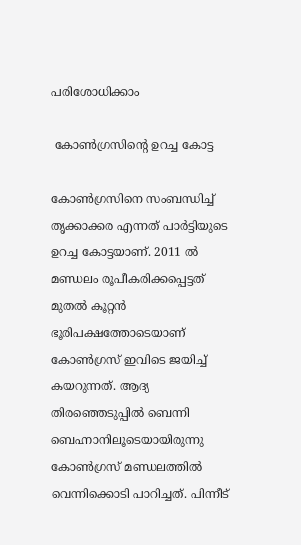പരിശോധിക്കാം

 കോൺഗ്രസിന്റെ ഉറച്ച കോട്ട

കോൺഗ്രസിനെ സംബന്ധിച്ച് തൃക്കാക്കര എന്നത് പാർട്ടിയുടെ ഉറച്ച കോട്ടയാണ്. 2011 ൽ മണ്ഡലം രൂപീകരിക്കപ്പെട്ടത് മുതൽ കൂറ്റൻ ഭൂരിപക്ഷത്തോടെയാണ് കോൺഗ്രസ് ഇവിടെ ജയിച്ച് കയറുന്നത്. ആദ്യ തിരഞ്ഞെടുപ്പിൽ ബെന്നി ബെഹ്നാനിലൂടെയായിരുന്നു കോൺഗ്രസ് മണ്ഡലത്തിൽ വെന്നിക്കൊടി പാറിച്ചത്. പിന്നീട്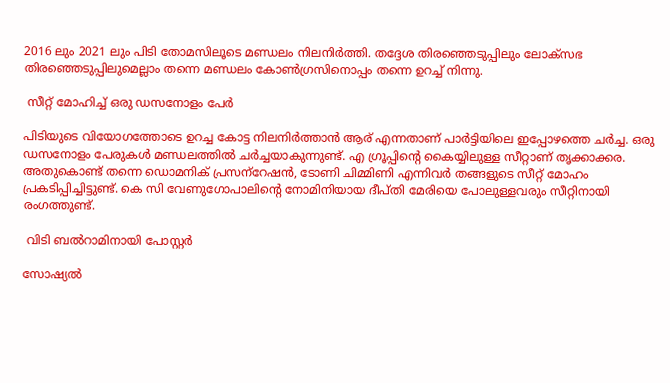2016 ലും 2021 ലും പിടി തോമസിലൂടെ മണ്ഡലം നിലനിർത്തി. തദ്ദേശ തിരഞ്ഞെടുപ്പിലും ലോക്സഭ തിരഞ്ഞെടുപ്പിലുമെല്ലാം തന്നെ മണ്ഡലം കോൺഗ്രസിനൊപ്പം തന്നെ ഉറച്ച് നിന്നു.

 സീറ്റ് മോഹിച്ച് ഒരു ഡസനോളം പേർ

പിടിയുടെ വിയോഗത്തോടെ ഉറച്ച കോട്ട നിലനിർത്താൻ ആര് എന്നതാണ് പാർട്ടിയിലെ ഇപ്പോഴത്തെ ചർച്ച. ഒരു ഡസനോളം പേരുകൾ മണ്ഡലത്തിൽ ചർച്ചയാകുന്നുണ്ട്. എ ഗ്രൂപ്പിന്റെ കൈയ്യിലുള്ള സീറ്റാണ് തൃക്കാക്കര. അതുകൊണ്ട് തന്നെ ഡൊമനിക് പ്രസന്‌റേഷൻ, ടോണി ചിമ്മിണി എന്നിവർ തങ്ങളുടെ സീറ്റ് മോഹം പ്രകടിപ്പിച്ചിട്ടുണ്ട്. കെ സി വേണുഗോപാലിന്റെ നോമിനിയായ ദീപ്തി മേരിയെ പോലുള്ളവരും സീറ്റിനായി രംഗത്തുണ്ട്.

 വിടി ബൽറാമിനായി പോസ്റ്റർ

സോഷ്യൽ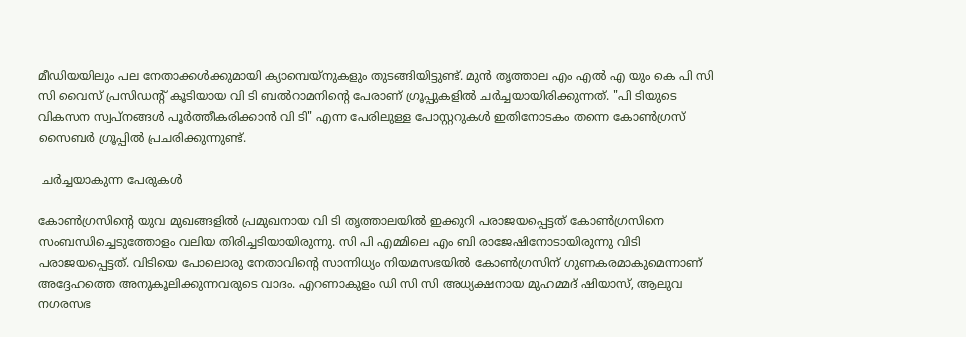മീഡിയയിലും പല നേതാക്കൾക്കുമായി ക്യാമ്പെയ്നുകളും തുടങ്ങിയിട്ടുണ്ട്. മുൻ തൃത്താല എം എൽ എ യും കെ പി സി സി വൈസ് പ്രസിഡന്റ് കൂടിയായ വി ടി ബൽറാമനിന്റെ പേരാണ് ഗ്രൂപ്പുകളിൽ ചർച്ചയായിരിക്കുന്നത്. "പി ടിയുടെ വികസന സ്വപ്നങ്ങൾ പൂർത്തീകരിക്കാൻ വി ടി" എന്ന പേരിലുള്ള പോസ്റ്ററുകൾ ഇതിനോടകം തന്നെ കോൺഗ്രസ് സൈബർ ഗ്രൂപ്പിൽ പ്രചരിക്കുന്നുണ്ട്.

 ചർച്ചയാകുന്ന പേരുകൾ

കോൺഗ്രസിന്റെ യുവ മുഖങ്ങളിൽ പ്രമുഖനായ വി ടി തൃത്താലയിൽ ഇക്കുറി പരാജയപ്പെട്ടത് കോൺഗ്രസിനെ സംബന്ധിച്ചെടുത്തോളം വലിയ തിരിച്ചടിയായിരുന്നു. സി പി എമ്മിലെ എം ബി രാജേഷിനോടായിരുന്നു വിടി പരാജയപ്പെട്ടത്. വിടിയെ പോലൊരു നേതാവിന്റെ സാന്നിധ്യം നിയമസഭയിൽ കോൺഗ്രസിന് ഗുണകരമാകുമെന്നാണ് അദ്ദേഹത്തെ അനുകൂലിക്കുന്നവരുടെ വാദം. എറണാകുളം ഡി സി സി അധ്യക്ഷനായ മുഹമ്മദ് ഷിയാസ്, ആലുവ നഗരസഭ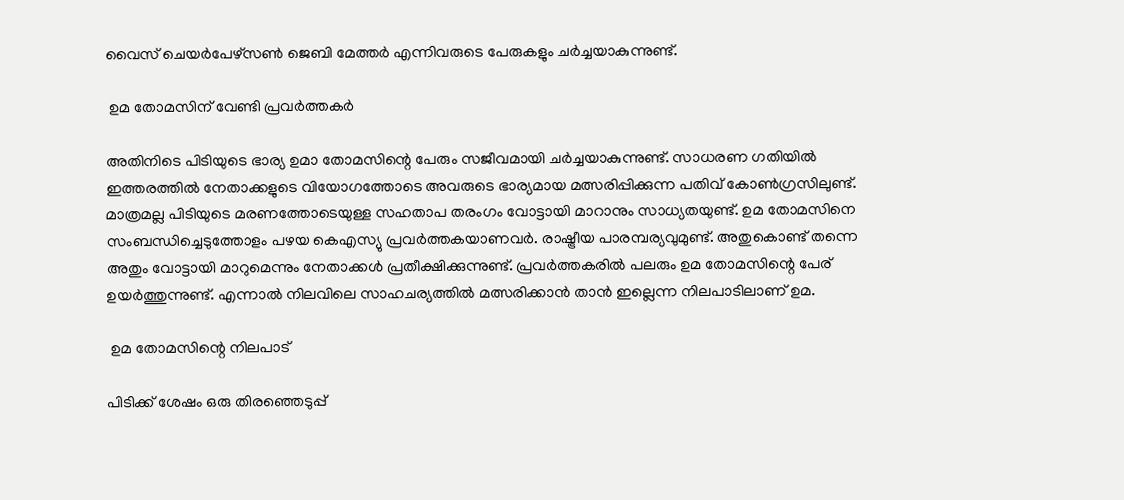വൈസ് ചെയർപേഴ്സൺ ജെബി മേത്തർ എന്നിവരുടെ പേരുകളും ചർച്ചയാകുന്നുണ്ട്.

 ഉമ തോമസിന് വേണ്ടി പ്രവർത്തകർ

അതിനിടെ പിടിയുടെ ഭാര്യ ഉമാ തോമസിന്റെ പേരും സജീവമായി ചർച്ചയാകുന്നുണ്ട്. സാധരണ ഗതിയിൽ ഇത്തരത്തിൽ നേതാക്കളുടെ വിയോഗത്തോടെ അവരുടെ ഭാര്യമായ മത്സരിപ്പിക്കുന്ന പതിവ് കോൺഗ്രസിലുണ്ട്. മാത്രമല്ല പിടിയുടെ മരണത്തോടെയുള്ള സഹതാപ തരംഗം വോട്ടായി മാറാനും സാധ്യതയുണ്ട്. ഉമ തോമസിനെ സംബന്ധിച്ചെടുത്തോളം പഴയ കെഎസ്യു പ്രവർത്തകയാണവർ. രാഷ്ട്രീയ പാരമ്പര്യവുമുണ്ട്. അതുകൊണ്ട് തന്നെ അതും വോട്ടായി മാറുമെന്നും നേതാക്കൾ പ്രതീക്ഷിക്കുന്നുണ്ട്. പ്രവർത്തകരിൽ പലരും ഉമ തോമസിന്റെ പേര് ഉയർത്തുന്നുണ്ട്. എന്നാൽ നിലവിലെ സാഹചര്യത്തിൽ മത്സരിക്കാൻ താൻ ഇല്ലെന്ന നിലപാടിലാണ് ഉമ.

 ഉമ തോമസിന്റെ നിലപാട്

പിടിക്ക് ശേഷം ഒരു തിരഞ്ഞെടുപ്പ്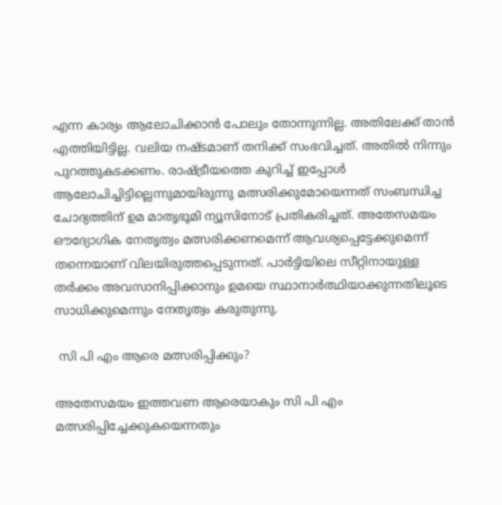എന്ന കാര്യം ആലോചിക്കാൻ പോലും തോന്നുന്നില്ല. അതിലേക്ക് താൻ എത്തിയിട്ടില്ല. വലിയ നഷ്ടമാണ് തനിക്ക് സംഭവിച്ചത്. അതിൽ നിന്നും പുറത്തുകടക്കണം. രാഷ്ട്രീയത്തെ കുറിച്ച് ഇപ്പോൾ ആലോചിച്ചിട്ടില്ലെന്നുമായിരുന്നു മത്സരിക്കുമോയെന്നത് സംബന്ധിച്ച ചോദ്യത്തിന് ഉമ മാതൃഭൂമി ന്യൂസിനോട് പ്രതികരിച്ചത്. അതേസമയം ഔദ്യോഗിക നേതൃത്വം മത്സരിക്കണമെന്ന് ആവശ്യപ്പെട്ടേക്കുമെന്ന് തന്നെയാണ് വിലയിരുത്തപ്പെടുന്നത്. പാർട്ടിയിലെ സീറ്റിനായുള്ള തർക്കം അവസാനിപ്പിക്കാനും ഉമയെ സ്ഥാനാർത്ഥിയാക്കുന്നതിലൂടെ സാധിക്കുമെന്നും നേതൃത്വം കരുതുന്നു.

 സി പി എം ആരെ മത്സരിപ്പിക്കും?

അതേസമയം ഇത്തവണ ആരെയാകും സി പി എം മത്സരിപ്പിച്ചേക്കുകയെന്നതും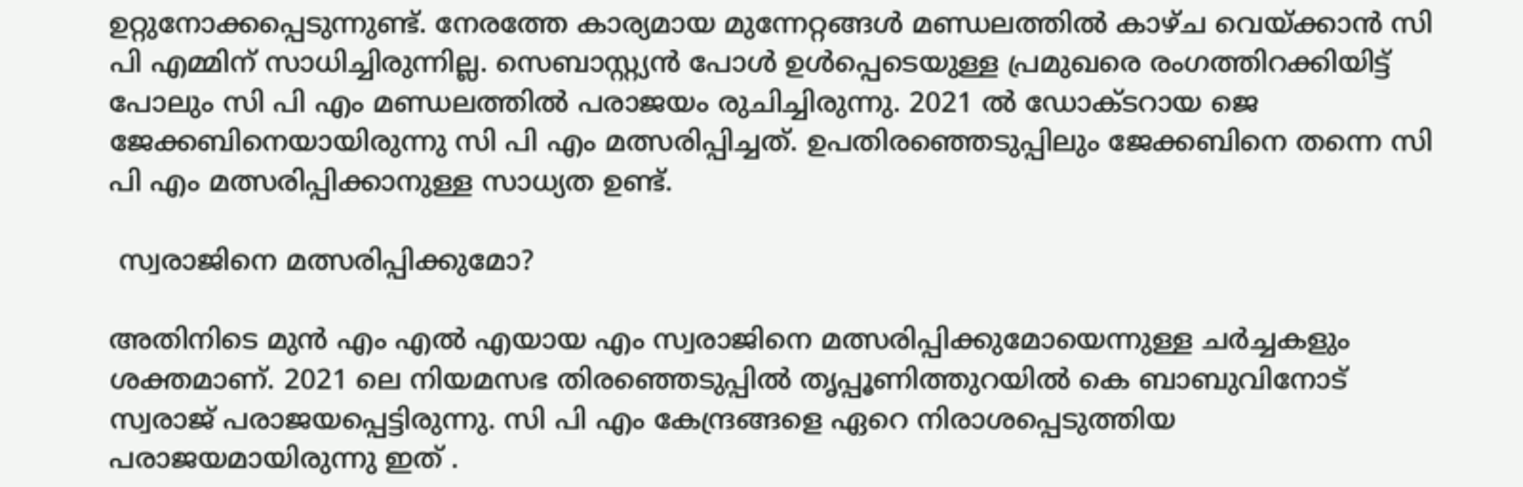ഉറ്റുനോക്കപ്പെടുന്നുണ്ട്. നേരത്തേ കാര്യമായ മുന്നേറ്റങ്ങൾ മണ്ഡലത്തിൽ കാഴ്ച വെയ്ക്കാൻ സി പി എമ്മിന് സാധിച്ചിരുന്നില്ല. സെബാസ്റ്റ്യൻ പോൾ ഉൾപ്പെടെയുള്ള പ്രമുഖരെ രംഗത്തിറക്കിയിട്ട് പോലും സി പി എം മണ്ഡലത്തിൽ പരാജയം രുചിച്ചിരുന്നു. 2021 ൽ ഡോക്ടറായ ജെ ജേക്കബിനെയായിരുന്നു സി പി എം മത്സരിപ്പിച്ചത്. ഉപതിരഞ്ഞെടുപ്പിലും ജേക്കബിനെ തന്നെ സി പി എം മത്സരിപ്പിക്കാനുള്ള സാധ്യത ഉണ്ട്.

 സ്വരാജിനെ മത്സരിപ്പിക്കുമോ?

അതിനിടെ മുൻ എം എൽ എയായ എം സ്വരാജിനെ മത്സരിപ്പിക്കുമോയെന്നുള്ള ചർച്ചകളും ശക്തമാണ്. 2021 ലെ നിയമസഭ തിരഞ്ഞെടുപ്പിൽ തൃപ്പൂണിത്തുറയിൽ കെ ബാബുവിനോട് സ്വരാജ് പരാജയപ്പെട്ടിരുന്നു. സി പി എം കേന്ദ്രങ്ങളെ ഏറെ നിരാശപ്പെടുത്തിയ പരാജയമായിരുന്നു ഇത് .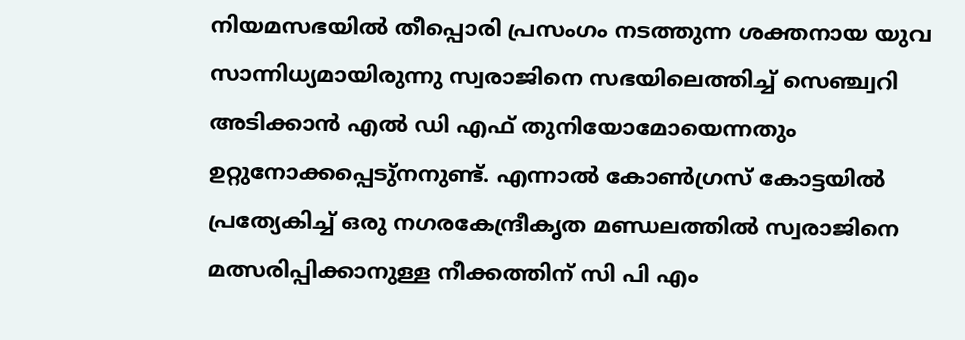നിയമസഭയിൽ തീപ്പൊരി പ്രസംഗം നടത്തുന്ന ശക്തനായ യുവ സാന്നിധ്യമായിരുന്നു സ്വരാജിനെ സഭയിലെത്തിച്ച് സെഞ്ച്വറി അടിക്കാൻ എൽ ഡി എഫ് തുനിയോമോയെന്നതും ഉറ്റുനോക്കപ്പെടു്നനുണ്ട്. എന്നാൽ കോൺഗ്രസ് കോട്ടയിൽ പ്രത്യേകിച്ച് ഒരു നഗരകേന്ദ്രീകൃത മണ്ഡലത്തിൽ സ്വരാജിനെ മത്സരിപ്പിക്കാനുള്ള നീക്കത്തിന് സി പി എം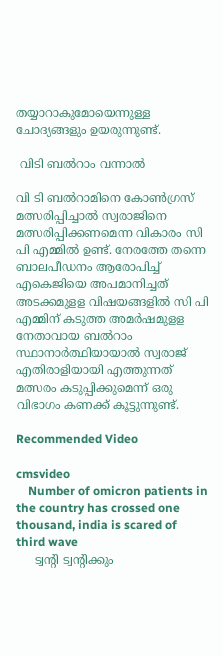തയ്യാറാകുമോയെന്നുള്ള ചോദ്യങ്ങളും ഉയരുന്നുണ്ട്.

 വിടി ബൽറാം വന്നാൽ

വി ടി ബൽറാമിനെ കോൺഗ്രസ് മത്സരിപ്പിച്ചാൽ സ്വരാജിനെ മത്സരിപ്പിക്കണമെന്ന വികാരം സി പി എമ്മിൽ ഉണ്ട്. നേരത്തേ തന്നെ ബാലപീഡനം ആരോപിച്ച് എകെജിയെ അപമാനിച്ചത് അടക്കമുളള വിഷയങ്ങളില്‍ സി പി എമ്മിന് കടുത്ത അമര്‍ഷമുളള നേതാവായ ബൽറാം സ്ഥാനാർത്ഥിയായാൽ സ്വരാജ് എതിരാളിയായി എത്തുന്നത് മത്സരം കടുപ്പിക്കുമെന്ന് ഒരു വിഭാഗം കണക്ക് കൂട്ടുന്നുണ്ട്.

Recommended Video

cmsvideo
    Number of omicron patients in the country has crossed one thousand, india is scared of third wave
     ട്വന്റി ട്വന്റിക്കും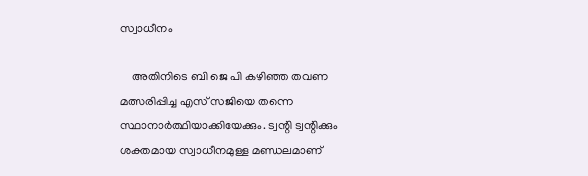സ്വാധീനം

    അതിനിടെ ബി ജെ പി കഴിഞ്ഞ തവണ മത്സരിപ്പിച്ച എസ് സജിയെ തന്നെ സ്ഥാനാർത്ഥിയാക്കിയേക്കും. ട്വന്റി ട്വന്റിക്കും ശക്തമായ സ്വാധീനമുള്ള മണ്ഡലമാണ്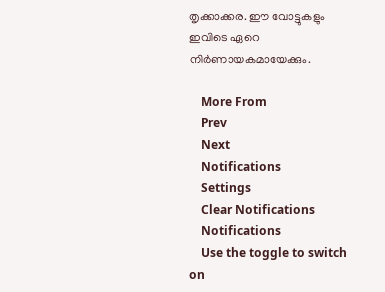തൃക്കാക്കര. ഈ വോട്ടുകളും ഇവിടെ ഏറെ നിർണായകമായേക്കും.

    More From
    Prev
    Next
    Notifications
    Settings
    Clear Notifications
    Notifications
    Use the toggle to switch on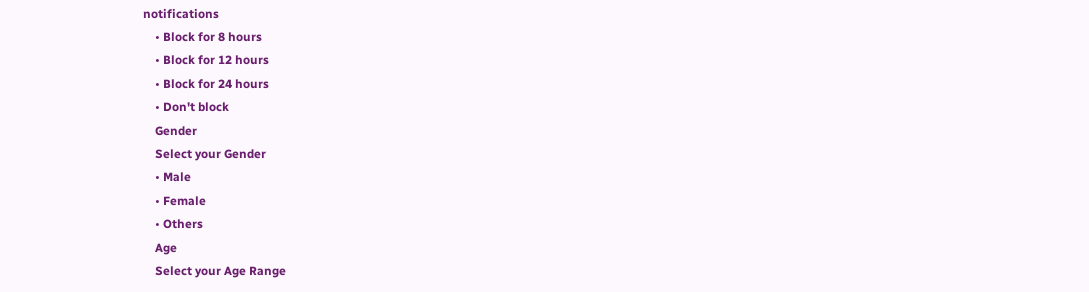notifications
    • Block for 8 hours
    • Block for 12 hours
    • Block for 24 hours
    • Don't block
    Gender
    Select your Gender
    • Male
    • Female
    • Others
    Age
    Select your Age Range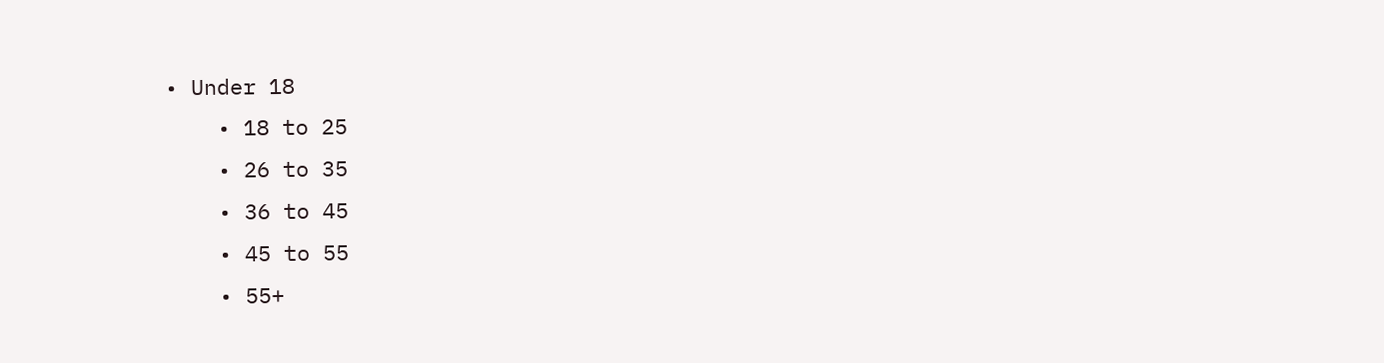• Under 18
    • 18 to 25
    • 26 to 35
    • 36 to 45
    • 45 to 55
    • 55+